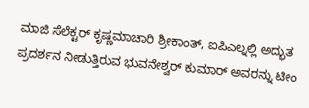ಮಾಜಿ ಸೆಲೆಕ್ಟರ್ ಕೃಷ್ಣಮಾಚಾರಿ ಶ್ರೀಕಾಂತ್, ಐಪಿಎಲ್ನಲ್ಲಿ ಅದ್ಭುತ ಪ್ರದರ್ಶನ ನೀಡುತ್ತಿರುವ ಭುವನೇಶ್ವರ್ ಕುಮಾರ್ ಅವರನ್ನು ಟೀಂ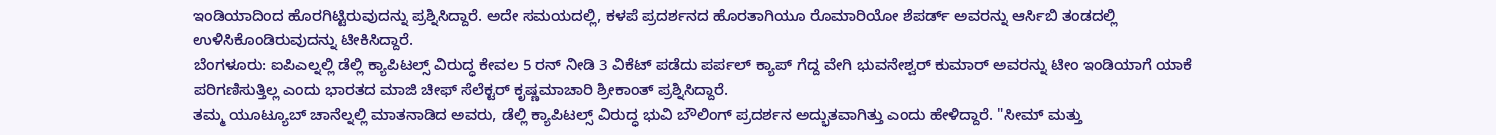ಇಂಡಿಯಾದಿಂದ ಹೊರಗಿಟ್ಟಿರುವುದನ್ನು ಪ್ರಶ್ನಿಸಿದ್ದಾರೆ. ಅದೇ ಸಮಯದಲ್ಲಿ, ಕಳಪೆ ಪ್ರದರ್ಶನದ ಹೊರತಾಗಿಯೂ ರೊಮಾರಿಯೋ ಶೆಪರ್ಡ್ ಅವರನ್ನು ಆರ್ಸಿಬಿ ತಂಡದಲ್ಲಿ ಉಳಿಸಿಕೊಂಡಿರುವುದನ್ನು ಟೀಕಿಸಿದ್ದಾರೆ.
ಬೆಂಗಳೂರು: ಐಪಿಎಲ್ನಲ್ಲಿ ಡೆಲ್ಲಿ ಕ್ಯಾಪಿಟಲ್ಸ್ ವಿರುದ್ಧ ಕೇವಲ 5 ರನ್ ನೀಡಿ 3 ವಿಕೆಟ್ ಪಡೆದು ಪರ್ಪಲ್ ಕ್ಯಾಪ್ ಗೆದ್ದ ವೇಗಿ ಭುವನೇಶ್ವರ್ ಕುಮಾರ್ ಅವರನ್ನು ಟೀಂ ಇಂಡಿಯಾಗೆ ಯಾಕೆ ಪರಿಗಣಿಸುತ್ತಿಲ್ಲ ಎಂದು ಭಾರತದ ಮಾಜಿ ಚೀಫ್ ಸೆಲೆಕ್ಟರ್ ಕೃಷ್ಣಮಾಚಾರಿ ಶ್ರೀಕಾಂತ್ ಪ್ರಶ್ನಿಸಿದ್ದಾರೆ.
ತಮ್ಮ ಯೂಟ್ಯೂಬ್ ಚಾನೆಲ್ನಲ್ಲಿ ಮಾತನಾಡಿದ ಅವರು, ಡೆಲ್ಲಿ ಕ್ಯಾಪಿಟಲ್ಸ್ ವಿರುದ್ಧ ಭುವಿ ಬೌಲಿಂಗ್ ಪ್ರದರ್ಶನ ಅದ್ಭುತವಾಗಿತ್ತು ಎಂದು ಹೇಳಿದ್ದಾರೆ. "ಸೀಮ್ ಮತ್ತು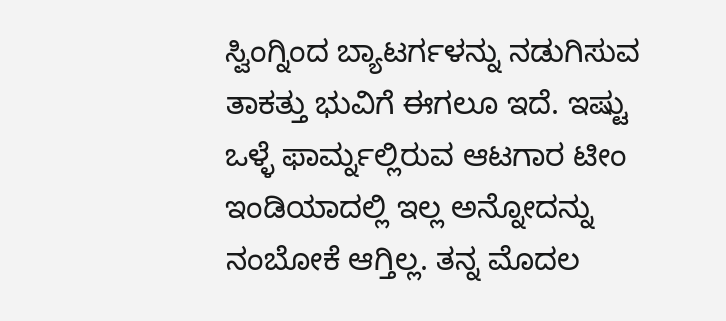ಸ್ವಿಂಗ್ನಿಂದ ಬ್ಯಾಟರ್ಗಳನ್ನು ನಡುಗಿಸುವ ತಾಕತ್ತು ಭುವಿಗೆ ಈಗಲೂ ಇದೆ. ಇಷ್ಟು ಒಳ್ಳೆ ಫಾರ್ಮ್ನಲ್ಲಿರುವ ಆಟಗಾರ ಟೀಂ ಇಂಡಿಯಾದಲ್ಲಿ ಇಲ್ಲ ಅನ್ನೋದನ್ನು ನಂಬೋಕೆ ಆಗ್ತಿಲ್ಲ. ತನ್ನ ಮೊದಲ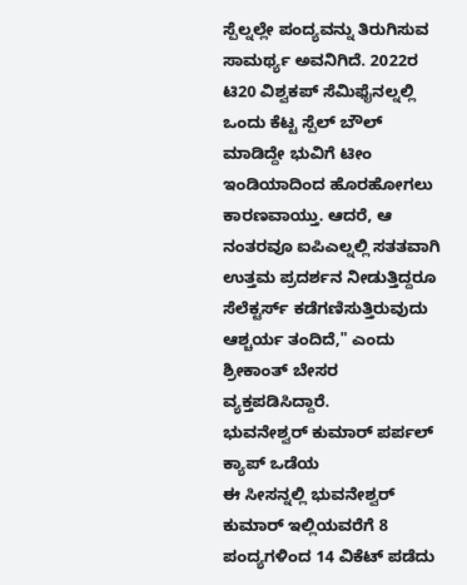ಸ್ಪೆಲ್ನಲ್ಲೇ ಪಂದ್ಯವನ್ನು ತಿರುಗಿಸುವ ಸಾಮರ್ಥ್ಯ ಅವನಿಗಿದೆ. 2022ರ ಟಿ20 ವಿಶ್ವಕಪ್ ಸೆಮಿಫೈನಲ್ನಲ್ಲಿ ಒಂದು ಕೆಟ್ಟ ಸ್ಪೆಲ್ ಬೌಲ್ ಮಾಡಿದ್ದೇ ಭುವಿಗೆ ಟೀಂ ಇಂಡಿಯಾದಿಂದ ಹೊರಹೋಗಲು ಕಾರಣವಾಯ್ತು. ಆದರೆ, ಆ ನಂತರವೂ ಐಪಿಎಲ್ನಲ್ಲಿ ಸತತವಾಗಿ ಉತ್ತಮ ಪ್ರದರ್ಶನ ನೀಡುತ್ತಿದ್ದರೂ ಸೆಲೆಕ್ಟರ್ಸ್ ಕಡೆಗಣಿಸುತ್ತಿರುವುದು ಆಶ್ಚರ್ಯ ತಂದಿದೆ," ಎಂದು ಶ್ರೀಕಾಂತ್ ಬೇಸರ ವ್ಯಕ್ತಪಡಿಸಿದ್ದಾರೆ.
ಭುವನೇಶ್ವರ್ ಕುಮಾರ್ ಪರ್ಪಲ್ ಕ್ಯಾಪ್ ಒಡೆಯ
ಈ ಸೀಸನ್ನಲ್ಲಿ ಭುವನೇಶ್ವರ್ ಕುಮಾರ್ ಇಲ್ಲಿಯವರೆಗೆ 8 ಪಂದ್ಯಗಳಿಂದ 14 ವಿಕೆಟ್ ಪಡೆದು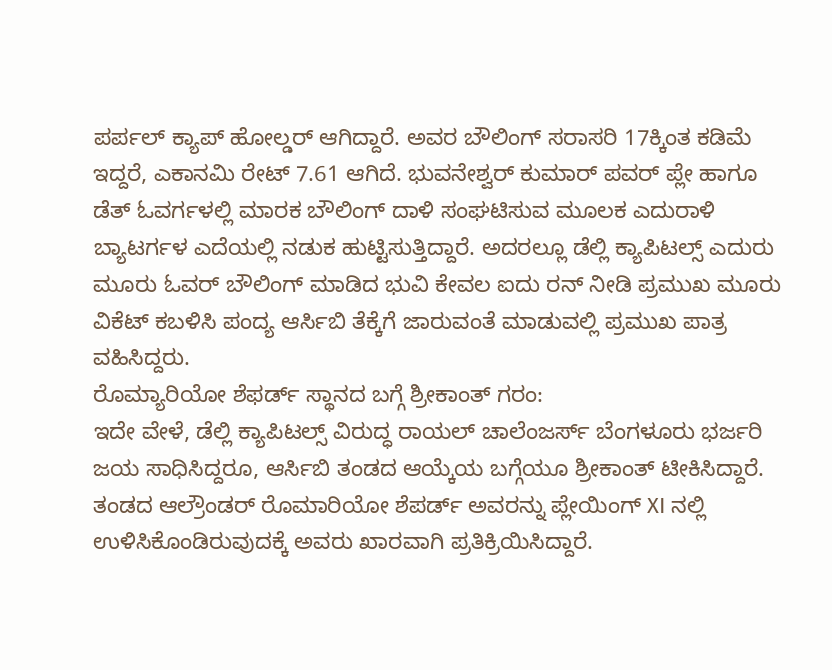ಪರ್ಪಲ್ ಕ್ಯಾಪ್ ಹೋಲ್ಡರ್ ಆಗಿದ್ದಾರೆ. ಅವರ ಬೌಲಿಂಗ್ ಸರಾಸರಿ 17ಕ್ಕಿಂತ ಕಡಿಮೆ ಇದ್ದರೆ, ಎಕಾನಮಿ ರೇಟ್ 7.61 ಆಗಿದೆ. ಭುವನೇಶ್ವರ್ ಕುಮಾರ್ ಪವರ್ ಪ್ಲೇ ಹಾಗೂ ಡೆತ್ ಓವರ್ಗಳಲ್ಲಿ ಮಾರಕ ಬೌಲಿಂಗ್ ದಾಳಿ ಸಂಘಟಿಸುವ ಮೂಲಕ ಎದುರಾಳಿ ಬ್ಯಾಟರ್ಗಳ ಎದೆಯಲ್ಲಿ ನಡುಕ ಹುಟ್ಟಿಸುತ್ತಿದ್ದಾರೆ. ಅದರಲ್ಲೂ ಡೆಲ್ಲಿ ಕ್ಯಾಪಿಟಲ್ಸ್ ಎದುರು ಮೂರು ಓವರ್ ಬೌಲಿಂಗ್ ಮಾಡಿದ ಭುವಿ ಕೇವಲ ಐದು ರನ್ ನೀಡಿ ಪ್ರಮುಖ ಮೂರು ವಿಕೆಟ್ ಕಬಳಿಸಿ ಪಂದ್ಯ ಆರ್ಸಿಬಿ ತೆಕ್ಕೆಗೆ ಜಾರುವಂತೆ ಮಾಡುವಲ್ಲಿ ಪ್ರಮುಖ ಪಾತ್ರ ವಹಿಸಿದ್ದರು.
ರೊಮ್ಯಾರಿಯೋ ಶೆಫರ್ಡ್ ಸ್ಥಾನದ ಬಗ್ಗೆ ಶ್ರೀಕಾಂತ್ ಗರಂ:
ಇದೇ ವೇಳೆ, ಡೆಲ್ಲಿ ಕ್ಯಾಪಿಟಲ್ಸ್ ವಿರುದ್ಧ ರಾಯಲ್ ಚಾಲೆಂಜರ್ಸ್ ಬೆಂಗಳೂರು ಭರ್ಜರಿ ಜಯ ಸಾಧಿಸಿದ್ದರೂ, ಆರ್ಸಿಬಿ ತಂಡದ ಆಯ್ಕೆಯ ಬಗ್ಗೆಯೂ ಶ್ರೀಕಾಂತ್ ಟೀಕಿಸಿದ್ದಾರೆ. ತಂಡದ ಆಲ್ರೌಂಡರ್ ರೊಮಾರಿಯೋ ಶೆಪರ್ಡ್ ಅವರನ್ನು ಪ್ಲೇಯಿಂಗ್ XI ನಲ್ಲಿ ಉಳಿಸಿಕೊಂಡಿರುವುದಕ್ಕೆ ಅವರು ಖಾರವಾಗಿ ಪ್ರತಿಕ್ರಿಯಿಸಿದ್ದಾರೆ.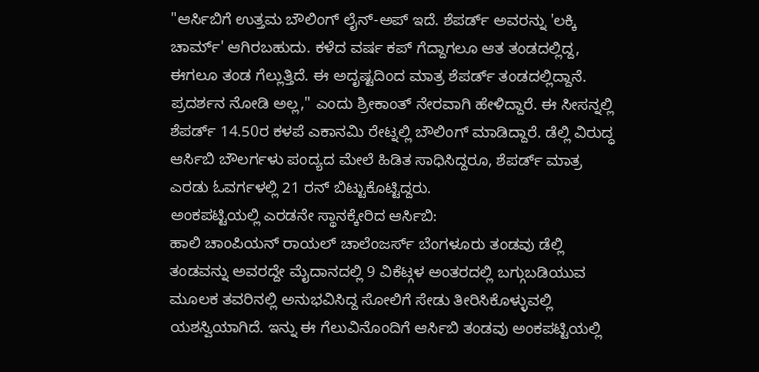"ಆರ್ಸಿಬಿಗೆ ಉತ್ತಮ ಬೌಲಿಂಗ್ ಲೈನ್-ಅಪ್ ಇದೆ. ಶೆಪರ್ಡ್ ಅವರನ್ನು 'ಲಕ್ಕಿ ಚಾರ್ಮ್' ಆಗಿರಬಹುದು. ಕಳೆದ ವರ್ಷ ಕಪ್ ಗೆದ್ದಾಗಲೂ ಆತ ತಂಡದಲ್ಲಿದ್ದ, ಈಗಲೂ ತಂಡ ಗೆಲ್ಲುತ್ತಿದೆ. ಈ ಅದೃಷ್ಟದಿಂದ ಮಾತ್ರ ಶೆಪರ್ಡ್ ತಂಡದಲ್ಲಿದ್ದಾನೆ. ಪ್ರದರ್ಶನ ನೋಡಿ ಅಲ್ಲ," ಎಂದು ಶ್ರೀಕಾಂತ್ ನೇರವಾಗಿ ಹೇಳಿದ್ದಾರೆ. ಈ ಸೀಸನ್ನಲ್ಲಿ ಶೆಪರ್ಡ್ 14.50ರ ಕಳಪೆ ಎಕಾನಮಿ ರೇಟ್ನಲ್ಲಿ ಬೌಲಿಂಗ್ ಮಾಡಿದ್ದಾರೆ. ಡೆಲ್ಲಿ ವಿರುದ್ಧ ಆರ್ಸಿಬಿ ಬೌಲರ್ಗಳು ಪಂದ್ಯದ ಮೇಲೆ ಹಿಡಿತ ಸಾಧಿಸಿದ್ದರೂ, ಶೆಪರ್ಡ್ ಮಾತ್ರ ಎರಡು ಓವರ್ಗಳಲ್ಲಿ 21 ರನ್ ಬಿಟ್ಟುಕೊಟ್ಟಿದ್ದರು.
ಅಂಕಪಟ್ಟಿಯಲ್ಲಿ ಎರಡನೇ ಸ್ಥಾನಕ್ಕೇರಿದ ಆರ್ಸಿಬಿ:
ಹಾಲಿ ಚಾಂಪಿಯನ್ ರಾಯಲ್ ಚಾಲೆಂಜರ್ಸ್ ಬೆಂಗಳೂರು ತಂಡವು ಡೆಲ್ಲಿ ತಂಡವನ್ನು ಅವರದ್ದೇ ಮೈದಾನದಲ್ಲಿ 9 ವಿಕೆಟ್ಗಳ ಅಂತರದಲ್ಲಿ ಬಗ್ಗುಬಡಿಯುವ ಮೂಲಕ ತವರಿನಲ್ಲಿ ಅನುಭವಿಸಿದ್ದ ಸೋಲಿಗೆ ಸೇಡು ತೀರಿಸಿಕೊಳ್ಳುವಲ್ಲಿ ಯಶಸ್ವಿಯಾಗಿದೆ. ಇನ್ನು ಈ ಗೆಲುವಿನೊಂದಿಗೆ ಆರ್ಸಿಬಿ ತಂಡವು ಅಂಕಪಟ್ಟಿಯಲ್ಲಿ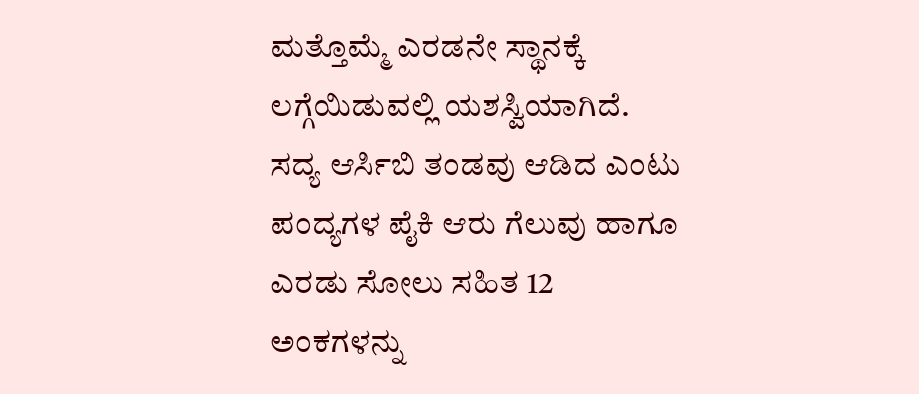ಮತ್ತೊಮ್ಮೆ ಎರಡನೇ ಸ್ಥಾನಕ್ಕೆ ಲಗ್ಗೆಯಿಡುವಲ್ಲಿ ಯಶಸ್ವಿಯಾಗಿದೆ. ಸದ್ಯ ಆರ್ಸಿಬಿ ತಂಡವು ಆಡಿದ ಎಂಟು ಪಂದ್ಯಗಳ ಪೈಕಿ ಆರು ಗೆಲುವು ಹಾಗೂ ಎರಡು ಸೋಲು ಸಹಿತ 12 ಅಂಕಗಳನ್ನು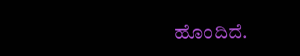ಹೊಂದಿದೆ.